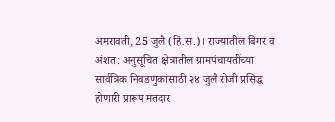अमरावती, 25 जुलै (हिं.स.)। राज्यातील बिगर व अंशत: अनुसूचित क्षेत्रातील ग्रामपंचायतींच्या सार्वत्रिक निवडणुकांसाठी २४ जुलै रोजी प्रसिद्ध होणारी प्रारूप मतदार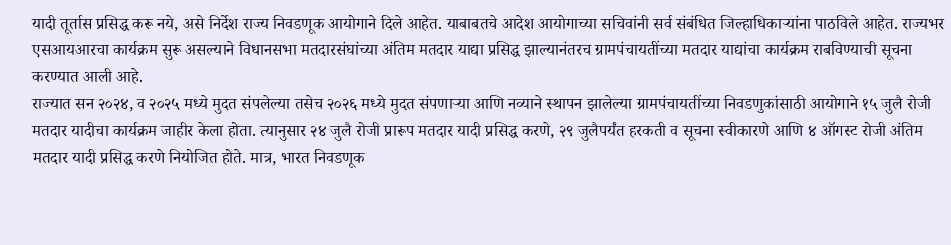यादी तूर्तास प्रसिद्ध करू नये, असे निर्देश राज्य निवडणूक आयोगाने दिले आहेत. याबाबतचे आदेश आयोगाच्या सचिवांनी सर्व संबंधित जिल्हाधिकाऱ्यांना पाठविले आहेत. राज्यभर एसआयआरचा कार्यक्रम सुरू असल्याने विधानसभा मतदारसंघांच्या अंतिम मतदार याद्या प्रसिद्ध झाल्यानंतरच ग्रामपंचायतींच्या मतदार याद्यांचा कार्यक्रम राबविण्याची सूचना करण्यात आली आहे.
राज्यात सन २०२४, व २०२५ मध्ये मुदत संपलेल्या तसेच २०२६ मध्ये मुदत संपणाऱ्या आणि नव्याने स्थापन झालेल्या ग्रामपंचायतींच्या निवडणुकांसाठी आयोगाने १५ जुलै रोजी मतदार यादीचा कार्यक्रम जाहीर केला होता. त्यानुसार २४ जुलै रोजी प्रारूप मतदार यादी प्रसिद्ध करणे, २९ जुलैपर्यंत हरकती व सूचना स्वीकारणे आणि ४ ऑगस्ट रोजी अंतिम मतदार यादी प्रसिद्ध करणे नियोजित होते. मात्र, भारत निवडणूक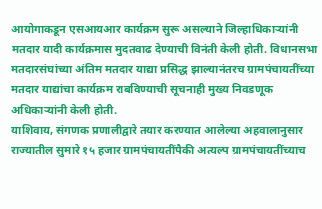आयोगाकडून एसआयआर कार्यक्रम सुरू असल्याने जिल्हाधिकाऱ्यांनी मतदार यादी कार्यक्रमास मुदतवाढ देण्याची विनंती केली होती. विधानसभा मतदारसंघांच्या अंतिम मतदार याद्या प्रसिद्ध झाल्यानंतरच ग्रामपंचायतींच्या मतदार याद्यांचा कार्यक्रम राबविण्याची सूचनाही मुख्य निवडणूक अधिकाऱ्यांनी केली होती.
याशिवाय, संगणक प्रणालीद्वारे तयार करण्यात आलेल्या अहवालानुसार राज्यातील सुमारे १५ हजार ग्रामपंचायतींपैकी अत्यल्प ग्रामपंचायतींच्याच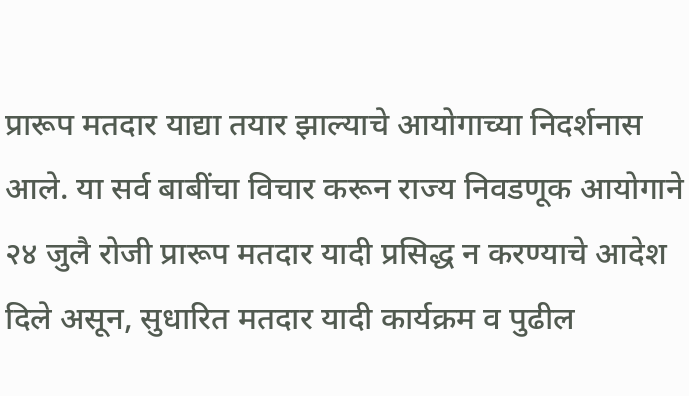प्रारूप मतदार याद्या तयार झाल्याचे आयोगाच्या निदर्शनास आले. या सर्व बाबींचा विचार करून राज्य निवडणूक आयोगाने २४ जुलै रोजी प्रारूप मतदार यादी प्रसिद्ध न करण्याचे आदेश दिले असून, सुधारित मतदार यादी कार्यक्रम व पुढील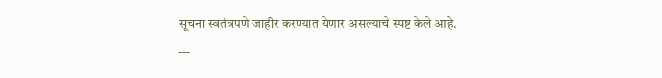सूचना स्वतंत्रपणे जाहीर करण्यात येणार असल्याचे स्पष्ट केले आहे.
---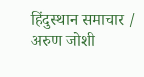हिंदुस्थान समाचार / अरुण जोशी